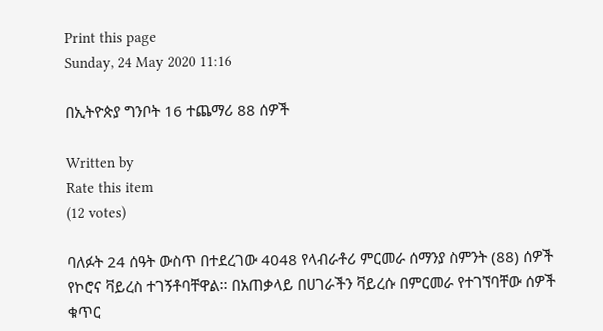Print this page
Sunday, 24 May 2020 11:16

በኢትዮጵያ ግንቦት 16 ተጨማሪ 88 ሰዎች

Written by
Rate this item
(12 votes)

ባለፉት 24 ሰዓት ውስጥ በተደረገው 4048 የላብራቶሪ ምርመራ ሰማንያ ስምንት (88) ሰዎች የኮሮና ቫይረስ ተገኝቶባቸዋል፡፡ በአጠቃላይ በሀገራችን ቫይረሱ በምርመራ የተገኘባቸው ሰዎች ቁጥር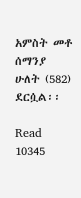አምስት መቶ ሰማንያ ሁለት (582) ደርሷል፡፡

Read 10345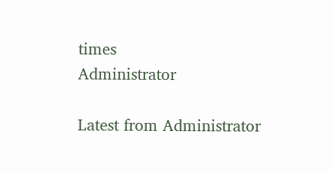times
Administrator

Latest from Administrator